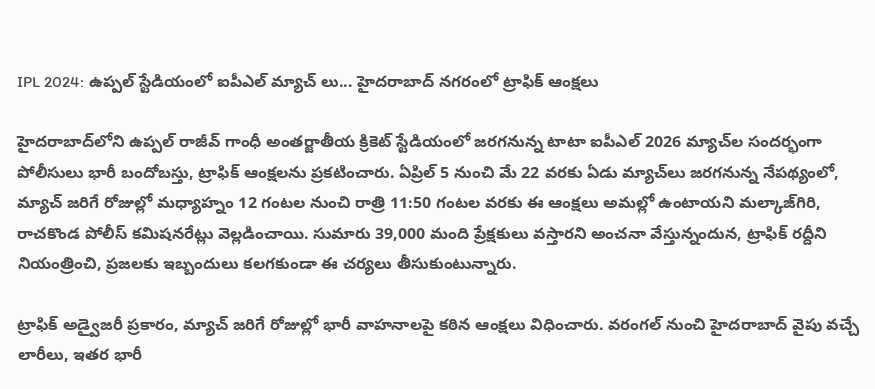IPL 2024: ఉప్పల్ స్టేడియంలో ఐపీఎల్ మ్యాచ్ లు... హైదరాబాద్ నగరంలో ట్రాఫిక్ ఆంక్షలు

హైదరాబాద్‌లోని ఉప్పల్ రాజీవ్ గాంధీ అంతర్జాతీయ క్రికెట్ స్టేడియంలో జరగనున్న టాటా ఐపీఎల్ 2026 మ్యాచ్‌ల సందర్భంగా పోలీసులు భారీ బందోబస్తు, ట్రాఫిక్ ఆంక్షలను ప్రకటించారు. ఏప్రిల్ 5 నుంచి మే 22 వరకు ఏడు మ్యాచ్‌లు జరగనున్న నేపథ్యంలో, మ్యాచ్ జరిగే రోజుల్లో మధ్యాహ్నం 12 గంటల నుంచి రాత్రి 11:50 గంటల వరకు ఈ ఆంక్షలు అమల్లో ఉంటాయని మల్కాజ్‌గిరి, రాచకొండ పోలీస్ కమిషనరేట్లు వెల్లడించాయి. సుమారు 39,000 మంది ప్రేక్షకులు వస్తారని అంచనా వేస్తున్నందున, ట్రాఫిక్ రద్దీని నియంత్రించి, ప్రజలకు ఇబ్బందులు కలగకుండా ఈ చర్యలు తీసుకుంటున్నారు.

ట్రాఫిక్ అడ్వైజరీ ప్రకారం, మ్యాచ్ జరిగే రోజుల్లో భారీ వాహనాలపై కఠిన ఆంక్షలు విధించారు. వరంగల్ నుంచి హైదరాబాద్ వైపు వచ్చే లారీలు, ఇతర భారీ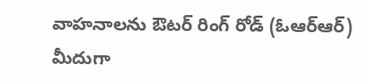వాహనాలను ఔటర్ రింగ్ రోడ్ (ఓఆర్ఆర్) మీదుగా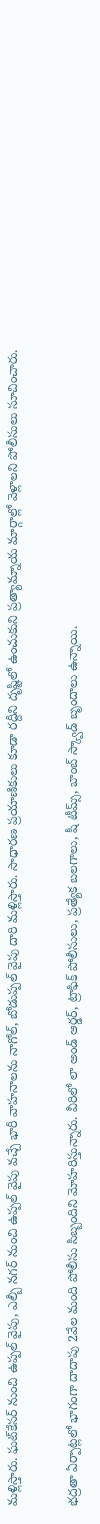మళ్లిస్తారు. ఘట్‌కేసర్ నుంచి ఉప్పల్ వైపు, ఎల్బీ నగర్ నుంచి ఉప్పల్ వైపు వచ్చే భారీ వాహనాలను నాగోల్, బోడుప్పల్ వైపు దారి మళ్లిస్తారు. సాధారణ ప్రయాణికులు కూడా రద్దీని దృష్టిలో ఉంచుకుని ప్రత్యామ్నాయ మార్గాల్లో వెళ్లాలని పోలీసులు సూచించారు.

భద్రతా ఏర్పాట్లలో భాగంగా దాదాపు 2వేల మంది పోలీసు సిబ్బందిని మోహరిస్తున్నారు. వీరిలో లా అండ్ ఆర్డర్, ట్రాఫిక్ పోలీసులు, ప్రత్యేక బలగాలు, షీ టీమ్స్, బాంబ్ స్క్వాడ్ బృందాలు ఉన్నాయి.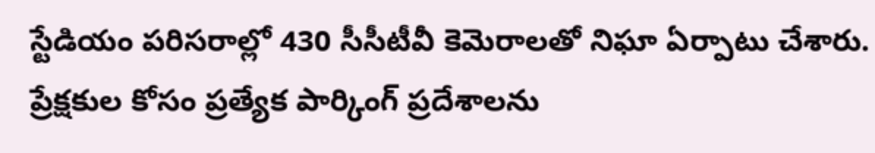స్టేడియం పరిసరాల్లో 430 సీసీటీవీ కెమెరాలతో నిఘా ఏర్పాటు చేశారు. ప్రేక్షకుల కోసం ప్రత్యేక పార్కింగ్ ప్రదేశాలను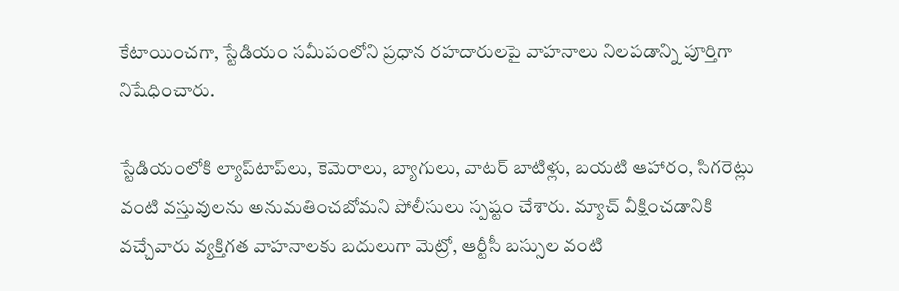కేటాయించగా, స్టేడియం సమీపంలోని ప్రధాన రహదారులపై వాహనాలు నిలపడాన్ని పూర్తిగా నిషేధించారు.

స్టేడియంలోకి ల్యాప్‌టాప్‌లు, కెమెరాలు, బ్యాగులు, వాటర్ బాటిళ్లు, బయటి ఆహారం, సిగరెట్లు వంటి వస్తువులను అనుమతించబోమని పోలీసులు స్పష్టం చేశారు. మ్యాచ్ వీక్షించడానికి వచ్చేవారు వ్యక్తిగత వాహనాలకు బదులుగా మెట్రో, ఆర్టీసీ బస్సుల వంటి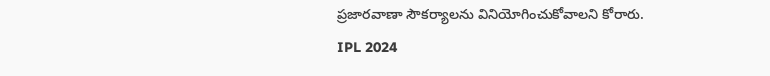ప్రజారవాణా సౌకర్యాలను వినియోగించుకోవాలని కోరారు.
IPL 2024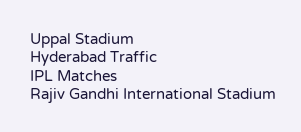Uppal Stadium
Hyderabad Traffic
IPL Matches
Rajiv Gandhi International Stadium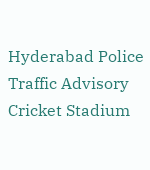Hyderabad Police
Traffic Advisory
Cricket Stadium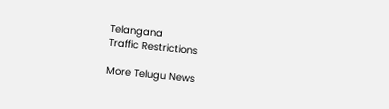Telangana
Traffic Restrictions

More Telugu News